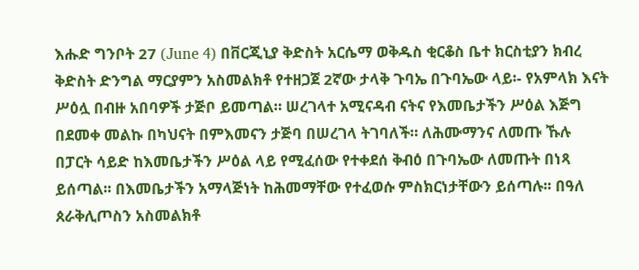እሑድ ግንቦት 27 (June 4) በቨርጂኒያ ቅድስት አርሴማ ወቅዱስ ቂርቆስ ቤተ ክርስቲያን ክብረ ቅድስት ድንግል ማርያምን አስመልክቶ የተዘጋጀ 2ኛው ታላቅ ጉባኤ በጉባኤው ላይ፡- የአምላክ እናት ሥዕሏ በብዙ አበባዎች ታጅቦ ይመጣል። ሠረገላተ አሚናዳብ ናትና የእመቤታችን ሥዕል እጅግ በደመቀ መልኩ በካህናት በምእመናን ታጅባ በሠረገላ ትገባለች። ለሕሙማንና ለመጡ ኹሉ በፓርት ሳይድ ከእመቤታችን ሥዕል ላይ የሚፈሰው የተቀደሰ ቅብዕ በጉባኤው ለመጡት በነጻ ይሰጣል፡፡ በእመቤታችን አማላጅነት ከሕመማቸው የተፈወሱ ምስክርነታቸውን ይሰጣሉ፡፡ በዓለ ጰራቅሊጦስን አስመልክቶ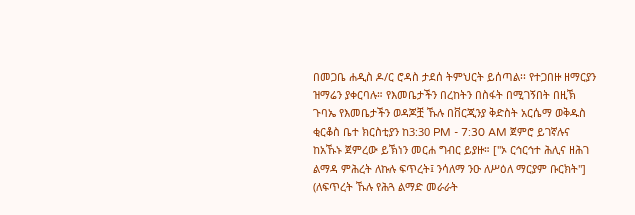በመጋቤ ሐዲስ ዶ/ር ሮዳስ ታደሰ ትምህርት ይሰጣል፡፡ የተጋበዙ ዘማርያን ዝማሬን ያቀርባሉ። የእመቤታችን በረከትን በስፋት በሚገኝበት በዚኽ ጉባኤ የእመቤታችን ወዳጆቿ ኹሉ በቨርጂንያ ቅድስት አርሴማ ወቅዱስ ቂርቆስ ቤተ ክርስቲያን ከ3:30 PM - 7:30 AM ጀምሮ ይገኛሉና ከአኹኑ ጀምረው ይኽነን መርሐ ግብር ይያዙ። ["ኦ ርኅርኅተ ሕሊና ዘሕገ ልማዳ ምሕረት ለኩሉ ፍጥረት፤ ንሳለማ ንዑ ለሥዕለ ማርያም ቡርክት"] (ለፍጥረት ኹሉ የሕጓ ልማድ መራራት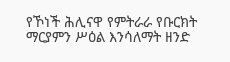የኾነች ሕሊናዋ የምትራራ የቡርክት ማርያምን ሥዕል እንሳለማት ዘንድ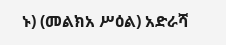ኑ) (መልክአ ሥዕል) አድራሻ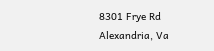8301 Frye Rd Alexandria, Va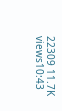22309 11.7K views10:43